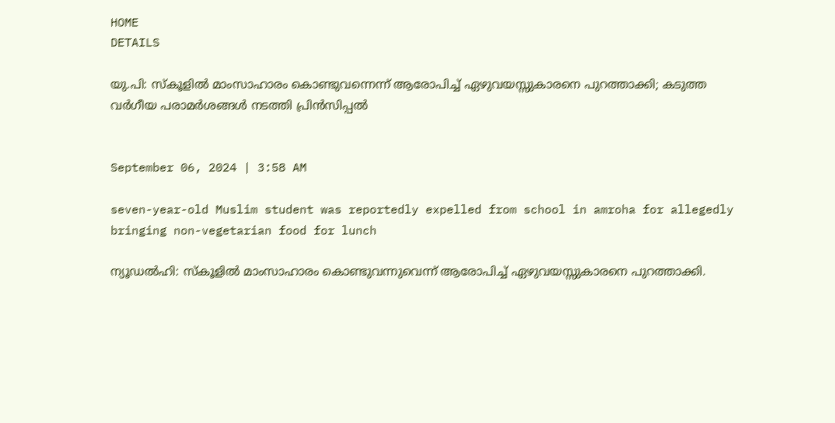HOME
DETAILS

യു.പി: സ്‌കൂളിൽ മാംസാഹാരം കൊണ്ടുവന്നെന്ന് ആരോപിച്ച് ഏഴുവയസ്സുകാരനെ പുറത്താക്കി; കടുത്ത വർഗീയ പരാമർശങ്ങൾ നടത്തി പ്രിൻസിപ്പൽ


September 06, 2024 | 3:58 AM

seven-year-old Muslim student was reportedly expelled from school in amroha for allegedly bringing non-vegetarian food for lunch

ന്യൂഡൽഹി: സ്‌കൂളിൽ മാംസാഹാരം കൊണ്ടുവന്നുവെന്ന് ആരോപിച്ച് ഏഴുവയസ്സുകാരനെ പുറത്താക്കി.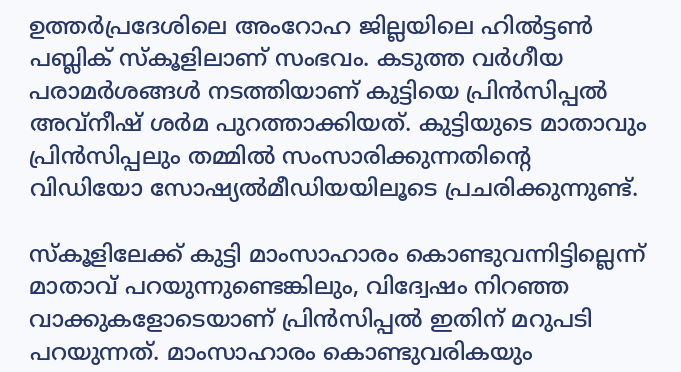ഉത്തർപ്രദേശിലെ അംറോഹ ജില്ലയിലെ ഹിൽട്ടൺ പബ്ലിക് സ്‌കൂളിലാണ് സംഭവം. കടുത്ത വർഗീയ പരാമർശങ്ങൾ നടത്തിയാണ് കുട്ടിയെ പ്രിൻസിപ്പൽ അവ്‌നീഷ് ശർമ പുറത്താക്കിയത്. കുട്ടിയുടെ മാതാവും പ്രിൻസിപ്പലും തമ്മിൽ സംസാരിക്കുന്നതിന്റെ വിഡിയോ സോഷ്യൽമീഡിയയിലൂടെ പ്രചരിക്കുന്നുണ്ട്.

സ്‌കൂളിലേക്ക് കുട്ടി മാംസാഹാരം കൊണ്ടുവന്നിട്ടില്ലെന്ന് മാതാവ് പറയുന്നുണ്ടെങ്കിലും, വിദ്വേഷം നിറഞ്ഞ വാക്കുകളോടെയാണ് പ്രിൻസിപ്പൽ ഇതിന് മറുപടി പറയുന്നത്. മാംസാഹാരം കൊണ്ടുവരികയും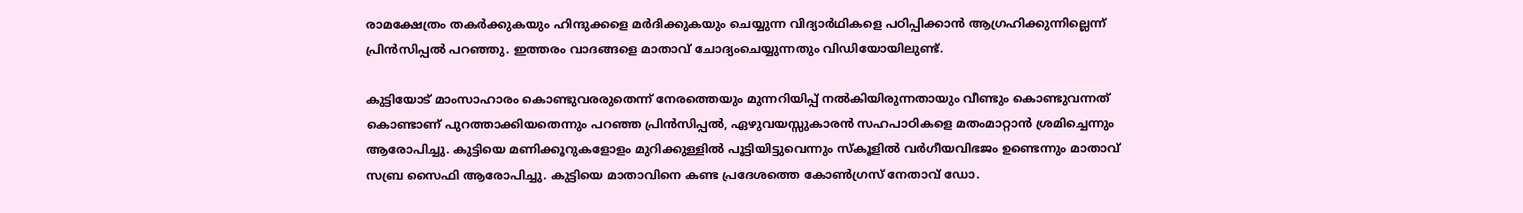രാമക്ഷേത്രം തകർക്കുകയും ഹിന്ദുക്കളെ മർദിക്കുകയും ചെയ്യുന്ന വിദ്യാർഥികളെ പഠിപ്പിക്കാൻ ആഗ്രഹിക്കുന്നില്ലെന്ന് പ്രിൻസിപ്പൽ പറഞ്ഞു. ഇത്തരം വാദങ്ങളെ മാതാവ് ചോദ്യംചെയ്യുന്നതും വിഡിയോയിലുണ്ട്.

കുട്ടിയോട് മാംസാഹാരം കൊണ്ടുവരരുതെന്ന് നേരത്തെയും മുന്നറിയിപ്പ് നൽകിയിരുന്നതായും വീണ്ടും കൊണ്ടുവന്നത് കൊണ്ടാണ് പുറത്താക്കിയതെന്നും പറഞ്ഞ പ്രിൻസിപ്പൽ, ഏഴുവയസ്സുകാരൻ സഹപാഠികളെ മതംമാറ്റാൻ ശ്രമിച്ചെന്നും ആരോപിച്ചു. കുട്ടിയെ മണിക്കൂറുകളോളം മുറിക്കുള്ളിൽ പൂട്ടിയിട്ടുവെന്നും സ്‌കൂളിൽ വർഗീയവിഭജം ഉണ്ടെന്നും മാതാവ് സബ്ര സൈഫി ആരോപിച്ചു. കുട്ടിയെ മാതാവിനെ കണ്ട പ്രദേശത്തെ കോൺഗ്രസ് നേതാവ് ഡോ.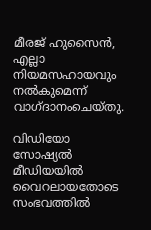മീരജ് ഹുസൈൻ, എല്ലാ നിയമസഹായവും നൽകുമെന്ന് വാഗ്ദാനംചെയ്തു.

വിഡിയോ സോഷ്യൽ മീഡിയയിൽ വൈറലായതോടെ സംഭവത്തിൽ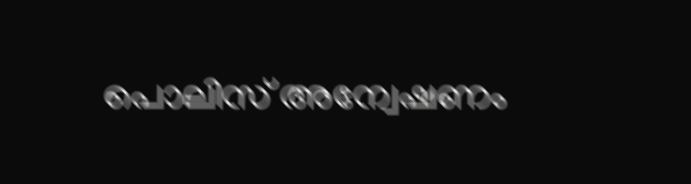പൊലിസ് അന്വേഷണം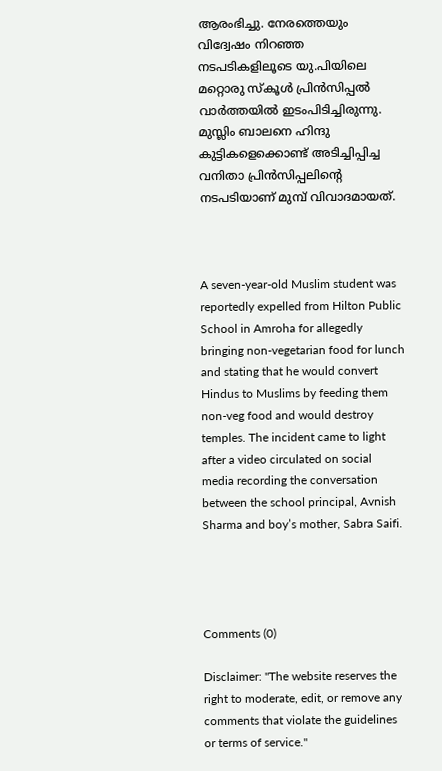ആരംഭിച്ചു. നേരത്തെയും വിദ്വേഷം നിറഞ്ഞ നടപടികളിലൂടെ യു.പിയിലെ മറ്റൊരു സ്‌കൂൾ പ്രിൻസിപ്പൽ വാർത്തയിൽ ഇടംപിടിച്ചിരുന്നു. മുസ്ലിം ബാലനെ ഹിന്ദു കുട്ടികളെക്കൊണ്ട് അടിച്ചിപ്പിച്ച വനിതാ പ്രിൻസിപ്പലിന്റെ നടപടിയാണ് മുമ്പ് വിവാദമായത്.



A seven-year-old Muslim student was reportedly expelled from Hilton Public School in Amroha for allegedly bringing non-vegetarian food for lunch and stating that he would convert Hindus to Muslims by feeding them non-veg food and would destroy temples. The incident came to light after a video circulated on social media recording the conversation between the school principal, Avnish Sharma and boy’s mother, Sabra Saifi.




Comments (0)

Disclaimer: "The website reserves the right to moderate, edit, or remove any comments that violate the guidelines or terms of service."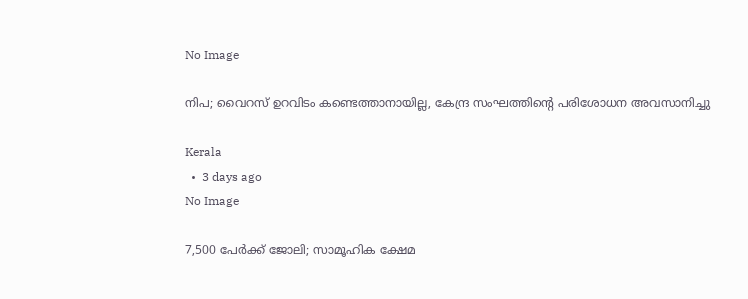No Image

നിപ; വൈറസ് ഉറവിടം കണ്ടെത്താനായില്ല, കേന്ദ്ര സംഘത്തിന്റെ പരിശോധന അവസാനിച്ചു

Kerala
  •  3 days ago
No Image

7,500 പേർക്ക് ജോലി; സാമൂഹിക ക്ഷേമ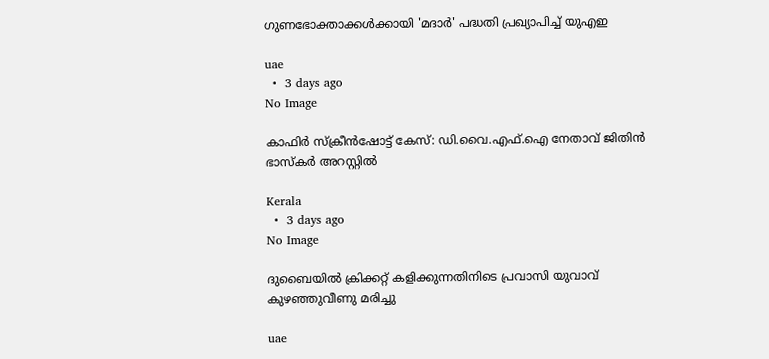ഗുണഭോക്താക്കൾക്കായി 'മദാർ' പദ്ധതി പ്രഖ്യാപിച്ച് യുഎഇ

uae
  •  3 days ago
No Image

കാഫിര്‍ സ്‌ക്രീന്‍ഷോട്ട് കേസ്: ഡി.വൈ.എഫ്.ഐ നേതാവ് ജിതിന്‍ ഭാസ്‌കര്‍ അറസ്റ്റില്‍

Kerala
  •  3 days ago
No Image

ദുബൈയിൽ ക്രിക്കറ്റ് കളിക്കുന്നതിനിടെ പ്രവാസി യുവാവ് കുഴഞ്ഞുവീണു മരിച്ചു

uae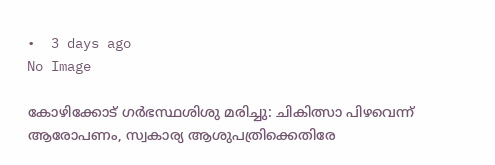•  3 days ago
No Image

കോഴിക്കോട് ഗര്‍ഭസ്ഥശിശു മരിച്ചു: ചികിത്സാ പിഴവെന്ന് ആരോപണം, സ്വകാര്യ ആശുപത്രിക്കെതിരേ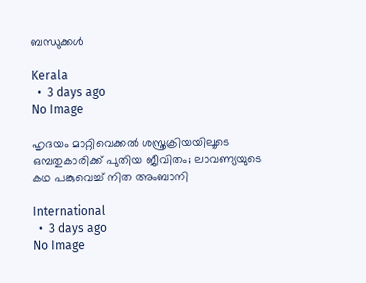ബന്ധുക്കള്‍

Kerala
  •  3 days ago
No Image

ഹൃദയം മാറ്റിവെക്കല്‍ ശസ്ത്രക്രിയയിലൂടെ ഒമ്പതുകാരിക്ക് പുതിയ ജീവിതം; ലാവണ്യയുടെ കഥ പങ്കുവെച്ച് നിത അംബാനി

International
  •  3 days ago
No Image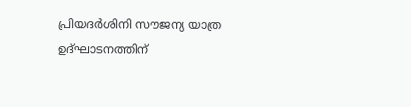പ്രിയദര്‍ശിനി സൗജന്യ യാത്ര ഉദ്ഘാടനത്തിന്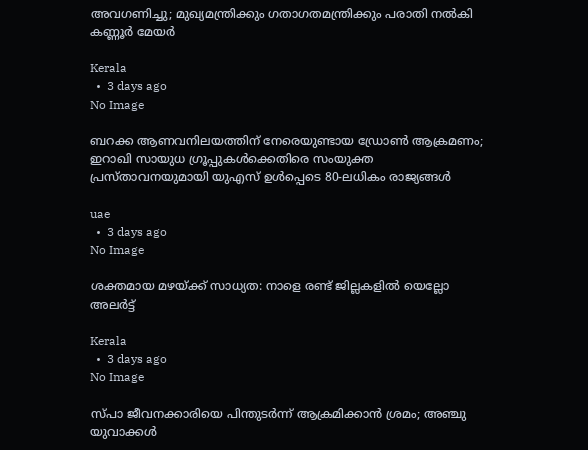അവഗണിച്ചു; മുഖ്യമന്ത്രിക്കും ഗതാഗതമന്ത്രിക്കും പരാതി നല്‍കി കണ്ണൂര്‍ മേയര്‍

Kerala
  •  3 days ago
No Image

ബറക്ക ആണവനിലയത്തിന് നേരെയുണ്ടായ ഡ്രോൺ ആക്രമണം; ഇറാഖി സായുധ ഗ്രൂപ്പുകൾക്കെതിരെ സംയുക്ത പ്രസ്താവനയുമായി യുഎസ് ഉൾപ്പെടെ 80-ലധികം രാജ്യങ്ങൾ

uae
  •  3 days ago
No Image

ശക്തമായ മഴയ്ക്ക് സാധ്യത: നാളെ രണ്ട് ജില്ലകളില്‍ യെല്ലോ അലര്‍ട്ട്

Kerala
  •  3 days ago
No Image

സ്പാ ജീവനക്കാരിയെ പിന്തുടര്‍ന്ന് ആക്രമിക്കാന്‍ ശ്രമം; അഞ്ചു യുവാക്കള്‍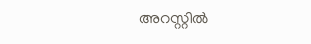അറസ്റ്റില്‍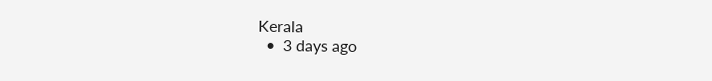Kerala
  •  3 days ago